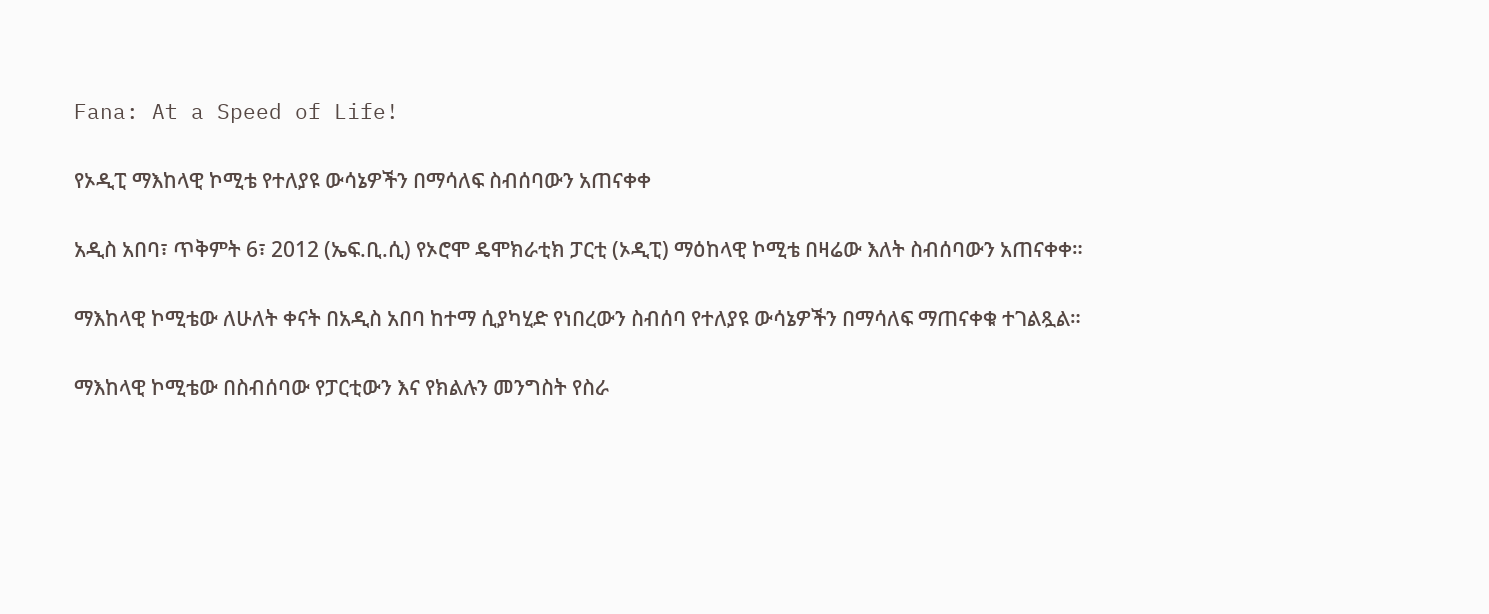Fana: At a Speed of Life!

የኦዲፒ ማእከላዊ ኮሚቴ የተለያዩ ውሳኔዎችን በማሳለፍ ስብሰባውን አጠናቀቀ

አዲስ አበባ፣ ጥቅምት 6፣ 2012 (ኤፍ.ቢ.ሲ) የኦሮሞ ዴሞክራቲክ ፓርቲ (ኦዲፒ) ማዕከላዊ ኮሚቴ በዛሬው እለት ስብሰባውን አጠናቀቀ።

ማእከላዊ ኮሚቴው ለሁለት ቀናት በአዲስ አበባ ከተማ ሲያካሂድ የነበረውን ስብሰባ የተለያዩ ውሳኔዎችን በማሳለፍ ማጠናቀቁ ተገልጿል።

ማእከላዊ ኮሚቴው በስብሰባው የፓርቲውን እና የክልሉን መንግስት የስራ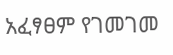አፈፃፀም የገመገመ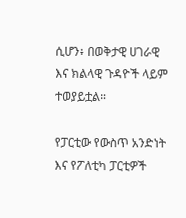ሲሆን፥ በወቅታዊ ሀገራዊ እና ክልላዊ ጉዳዮች ላይም ተወያይቷል።

የፓርቲው የውስጥ አንድነት እና የፖለቲካ ፓርቲዎች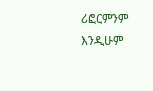ሪፎርምንም እንዲሁም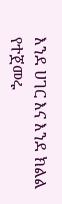እንደ ሀገር እና እንደ ክልል የተጀመሩ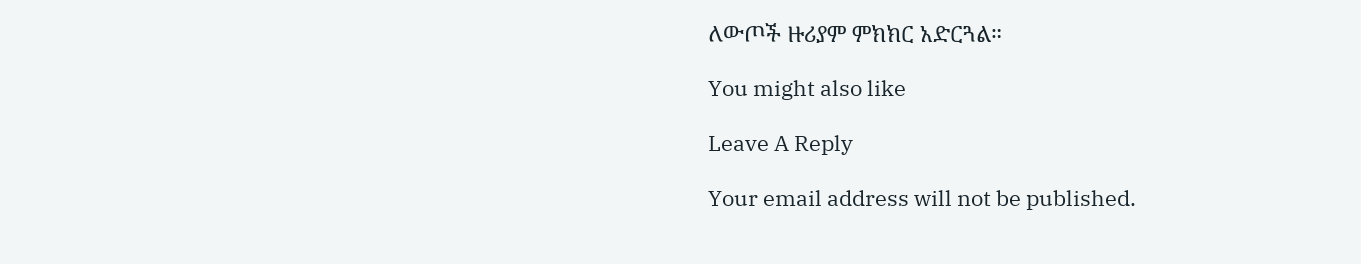ለውጦች ዙሪያም ምክክር አድርጓል።

You might also like

Leave A Reply

Your email address will not be published.